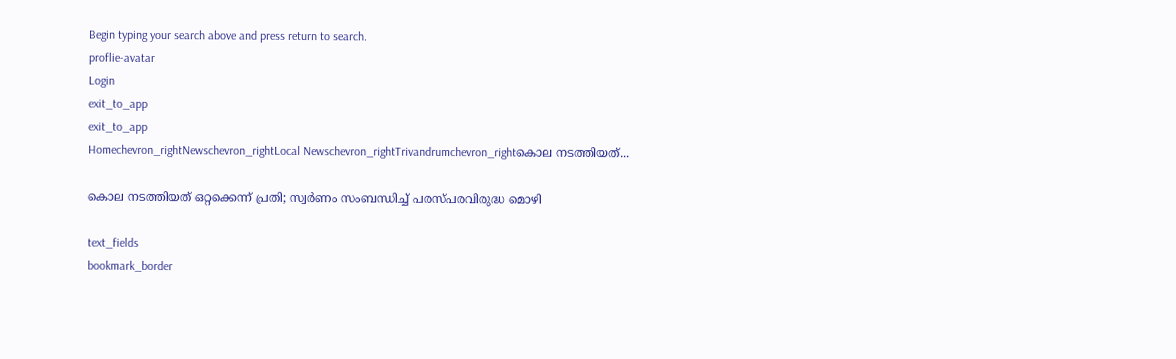Begin typing your search above and press return to search.
proflie-avatar
Login
exit_to_app
exit_to_app
Homechevron_rightNewschevron_rightLocal Newschevron_rightTrivandrumchevron_rightകൊല നടത്തിയത്...

കൊല നടത്തിയത് ഒറ്റക്കെന്ന് പ്രതി; സ്വർണം സംബന്ധിച്ച് പരസ്പരവിരുദ്ധ മൊഴി

text_fields
bookmark_border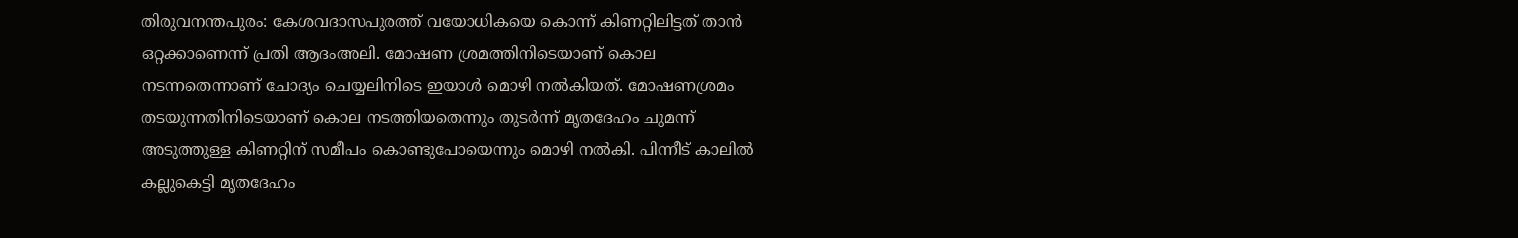തിരുവനന്തപുരം: കേശവദാസപുരത്ത് വയോധികയെ കൊന്ന് കിണറ്റിലിട്ടത് താൻ ഒറ്റക്കാണെന്ന് പ്രതി ആദംഅലി. മോഷണ ശ്രമത്തിനിടെയാണ് കൊല നടന്നതെന്നാണ് ചോദ്യം ചെയ്യലിനിടെ ഇയാൾ മൊഴി നൽകിയത്. മോഷണശ്രമം തടയുന്നതിനിടെയാണ് കൊല നടത്തിയതെന്നും തുടർന്ന് മൃതദേഹം ചുമന്ന് അടുത്തുള്ള കിണറ്റിന് സമീപം കൊണ്ടുപോയെന്നും മൊഴി നൽകി. പിന്നീട് കാലിൽ കല്ലുകെട്ടി മൃതദേഹം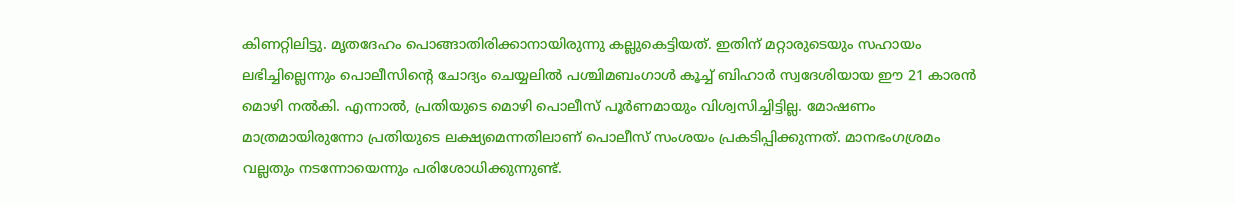കിണറ്റിലിട്ടു. മൃതദേഹം പൊങ്ങാതിരിക്കാനായിരുന്നു കല്ലുകെട്ടിയത്. ഇതിന് മറ്റാരുടെയും സഹായം ലഭിച്ചില്ലെന്നും പൊലീസിന്‍റെ ചോദ്യം ചെയ്യലിൽ പശ്ചിമബംഗാൾ കൂച്ച് ബിഹാർ സ്വദേശിയായ ഈ 21 കാരൻ മൊഴി നൽകി. എന്നാൽ, പ്രതിയുടെ മൊഴി പൊലീസ് പൂർണമായും വിശ്വസിച്ചിട്ടില്ല. മോഷണം മാത്രമായിരുന്നോ പ്രതിയുടെ ലക്ഷ്യമെന്നതിലാണ് പൊലീസ് സംശയം പ്രകടിപ്പിക്കുന്നത്. മാനഭംഗശ്രമം വല്ലതും നടന്നോയെന്നും പരിശോധിക്കുന്നുണ്ട്.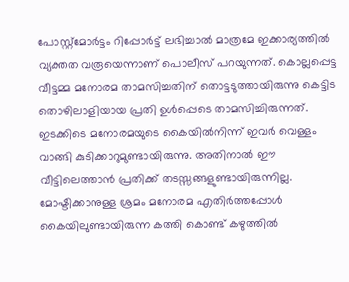പോസ്റ്റ്മോർട്ടം റിപ്പോർട്ട് ലഭിച്ചാൽ മാത്രമേ ഇക്കാര്യത്തിൽ വ്യക്തത വരൂയെന്നാണ് പൊലീസ് പറയുന്നത്. കൊല്ലപ്പെട്ട വീട്ടമ്മ മനോരമ താമസിച്ചതിന് തൊട്ടടുത്തായിരുന്നു കെട്ടിട തൊഴിലാളിയായ പ്രതി ഉൾപ്പെടെ താമസിച്ചിരുന്നത്. ഇടക്കിടെ മനോരമയുടെ കൈയിൽനിന്ന് ഇവർ വെള്ളം വാങ്ങി കുടിക്കാറുമുണ്ടായിരുന്നു. അതിനാൽ ഈ വീട്ടിലെത്താൻ പ്രതിക്ക് തടസ്സങ്ങളുണ്ടായിരുന്നില്ല. മോഷ്ടിക്കാനുള്ള ശ്രമം മനോരമ എതിർത്തപ്പോൾ കൈയിലുണ്ടായിരുന്ന കത്തി കൊണ്ട് കഴുത്തിൽ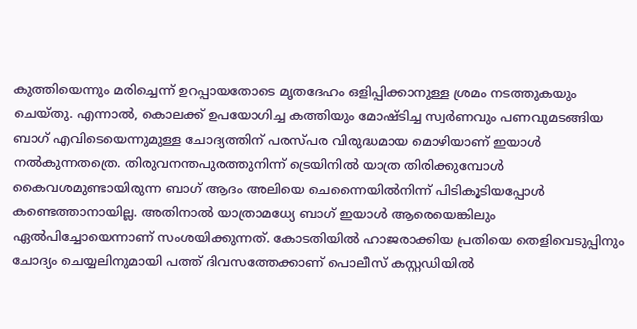കുത്തിയെന്നും മരിച്ചെന്ന് ഉറപ്പായതോടെ മൃതദേഹം ഒളിപ്പിക്കാനുള്ള ശ്രമം നടത്തുകയും ചെയ്തു. എന്നാൽ, കൊലക്ക് ഉപയോഗിച്ച കത്തിയും മോഷ്ടിച്ച സ്വർണവും പണവുമടങ്ങിയ ബാഗ് എവിടെയെന്നുമുള്ള ചോദ്യത്തിന് പരസ്പര വിരുദ്ധമായ മൊഴിയാണ് ഇയാൾ നൽകുന്നതത്രെ. തിരുവനന്തപുരത്തുനിന്ന് ട്രെയിനിൽ യാത്ര തിരിക്കുമ്പോൾ കൈവശമുണ്ടായിരുന്ന ബാഗ് ആദം അലിയെ ചെന്നൈയിൽനിന്ന് പിടികൂടിയപ്പോൾ കണ്ടെത്താനായില്ല. അതിനാൽ യാത്രാമധ്യേ ബാഗ് ഇയാൾ ആരെയെങ്കിലും ഏൽപിച്ചോയെന്നാണ് സംശയിക്കുന്നത്. കോടതിയിൽ ഹാജരാക്കിയ പ്രതിയെ തെളിവെടുപ്പിനും ചോദ്യം ചെയ്യലിനുമായി പത്ത് ദിവസത്തേക്കാണ് പൊലീസ് കസ്റ്റഡിയിൽ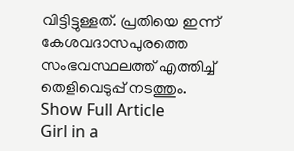വിട്ടിട്ടുള്ളത്. പ്രതിയെ ഇന്ന് കേശവദാസപുരത്തെ സംഭവസ്ഥലത്ത് എത്തിച്ച് തെളിവെടുപ്പ് നടത്തും.
Show Full Article
Girl in a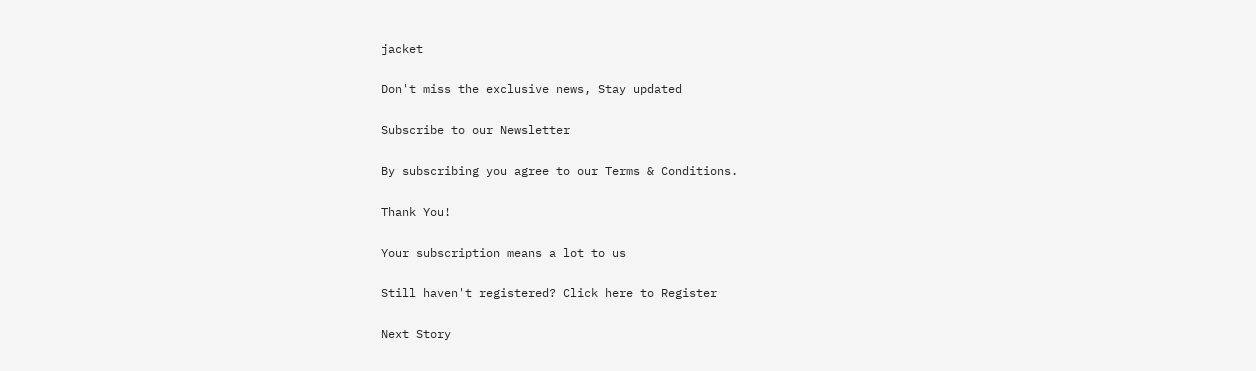jacket

Don't miss the exclusive news, Stay updated

Subscribe to our Newsletter

By subscribing you agree to our Terms & Conditions.

Thank You!

Your subscription means a lot to us

Still haven't registered? Click here to Register

Next Story